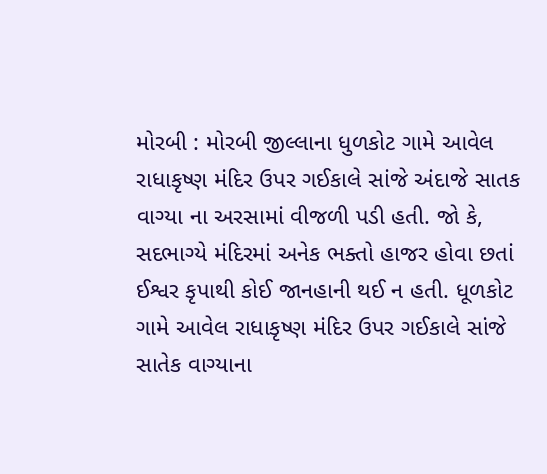મોરબી : મોરબી જીલ્લાના ધુળકોટ ગામે આવેલ રાધાકૃષ્ણ મંદિર ઉપર ગઈકાલે સાંજે અંદાજે સાતક વાગ્યા ના અરસામાં વીજળી પડી હતી. જો કે, સદભાગ્યે મંદિરમાં અનેક ભક્તો હાજર હોવા છતાં ઈશ્વર કૃપાથી કોઈ જાનહાની થઈ ન હતી. ધૂળકોટ ગામે આવેલ રાધાકૃષ્ણ મંદિર ઉપર ગઈકાલે સાંજે સાતેક વાગ્યાના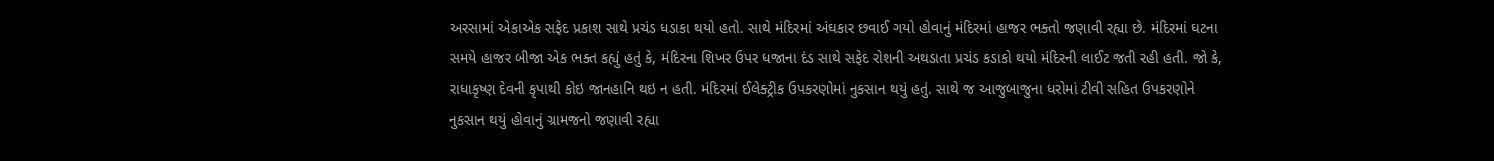અરસામાં એકાએક સફેદ પ્રકાશ સાથે પ્રચંડ ધડાકા થયો હતો. સાથે મંદિરમાં અંઘકાર છવાઈ ગયો હોવાનું મંદિરમાં હાજર ભક્તો જણાવી રહ્યા છે. મંદિરમાં ઘટના સમયે હાજર બીજા એક ભક્ત કહ્યું હતું કે, મંદિરના શિખર ઉપર ધજાના દંડ સાથે સફેદ રોશની અથડાતા પ્રચંડ કડાકો થયો મંદિરની લાઈટ જતી રહી હતી. જો કે, રાધાકૃષ્ણ દેવની કૃપાથી કોઇ જાનહાનિ થઇ ન હતી. મંદિરમાં ઈલેક્ટ્રીક ઉપકરણોમાં નુકસાન થયું હતું. સાથે જ આજુબાજુના ધરોમાં ટીવી સહિત ઉપકરણોને નુકસાન થયું હોવાનું ગ્રામજનો જણાવી રહ્યા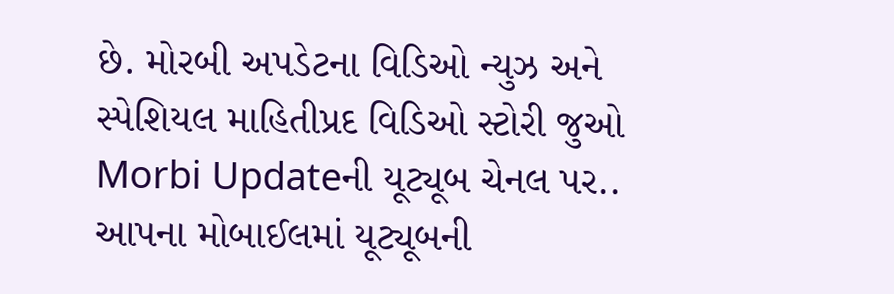છે. મોરબી અપડેટના વિડિઓ ન્યુઝ અને સ્પેશિયલ માહિતીપ્રદ વિડિઓ સ્ટોરી જુઓ Morbi Updateની યૂટ્યૂબ ચેનલ પર.. આપના મોબાઈલમાં યૂટ્યૂબની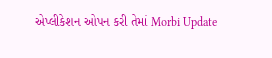એપ્લીકેશન ઓપન કરી તેમાં Morbi Update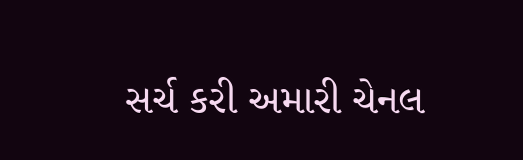સર્ચ કરી અમારી ચેનલ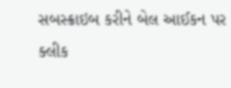સબસ્ક્રાઇબ કરીને બેલ આઈકન પર ક્લીક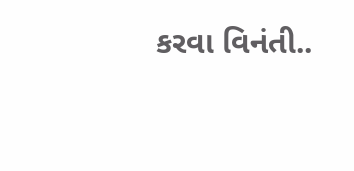કરવા વિનંતી..